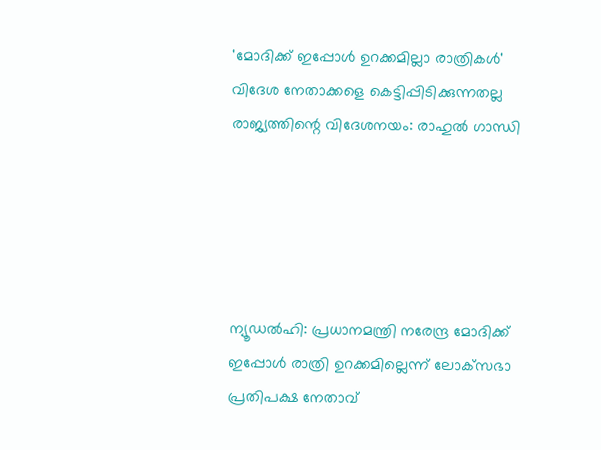'മോദിക്ക് ഇപ്പോള്‍ ഉറക്കമില്ലാ രാത്രികള്‍' വിദേശ നേതാക്കളെ കെട്ടിപ്പിടിക്കുന്നതല്ല രാജ്യത്തിന്റെ വിദേശനയം: രാഹുല്‍ ഗാന്ധി





ന്യൂഡല്‍ഹി: പ്രധാനമന്ത്രി നരേന്ദ്ര മോദിക്ക് ഇപ്പോള്‍ രാത്രി ഉറക്കമില്ലെന്ന് ലോക്‌സഭാ പ്രതിപക്ഷ നേതാവ്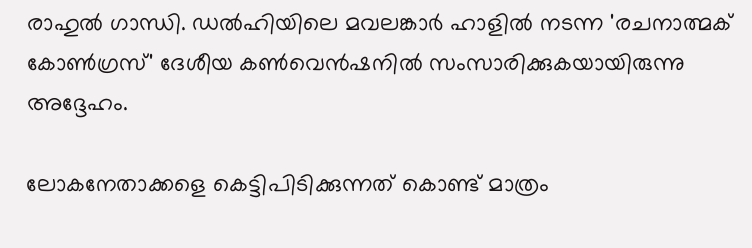രാഹുല്‍ ഗാന്ധി. ഡല്‍ഹിയിലെ മവലങ്കാര്‍ ഹാളില്‍ നടന്ന 'രചനാത്മക് കോണ്‍ഗ്രസ്' ദേശീയ കണ്‍വെന്‍ഷനില്‍ സംസാരിക്കുകയായിരുന്നു അദ്ദേഹം.

ലോകനേതാക്കളെ കെട്ടിപിടിക്കുന്നത് കൊണ്ട് മാത്രം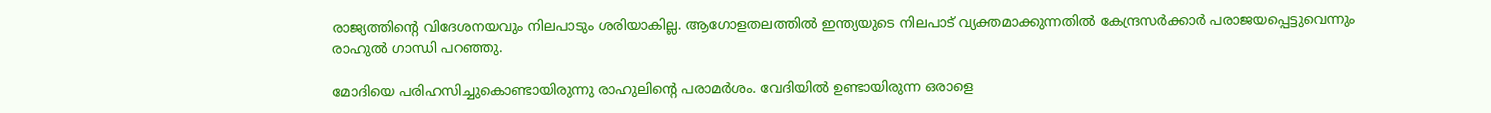രാജ്യത്തിന്റെ വിദേശനയവും നിലപാടും ശരിയാകില്ല. ആഗോളതലത്തില്‍ ഇന്ത്യയുടെ നിലപാട് വ്യക്തമാക്കുന്നതില്‍ കേന്ദ്രസര്‍ക്കാര്‍ പരാജയപ്പെട്ടുവെന്നും രാഹുല്‍ ഗാന്ധി പറഞ്ഞു.

മോദിയെ പരിഹസിച്ചുകൊണ്ടായിരുന്നു രാഹുലിന്റെ പരാമര്‍ശം. വേദിയില്‍ ഉണ്ടായിരുന്ന ഒരാളെ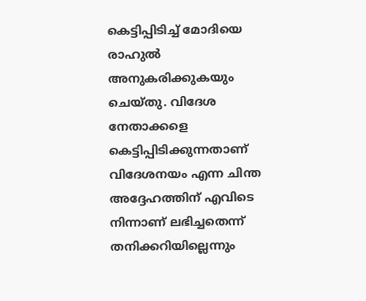കെട്ടിപ്പിടിച്ച് മോദിയെ രാഹുല്‍ അനുകരിക്കുകയും ചെയ്തു. വിദേശ നേതാക്കളെ കെട്ടിപ്പിടിക്കുന്നതാണ് വിദേശനയം എന്ന ചിന്ത അദ്ദേഹത്തിന് എവിടെ നിന്നാണ് ലഭിച്ചതെന്ന് തനിക്കറിയില്ലെന്നും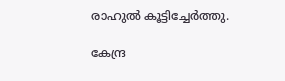രാഹുല്‍ കൂട്ടിച്ചേര്‍ത്തു.

കേന്ദ്ര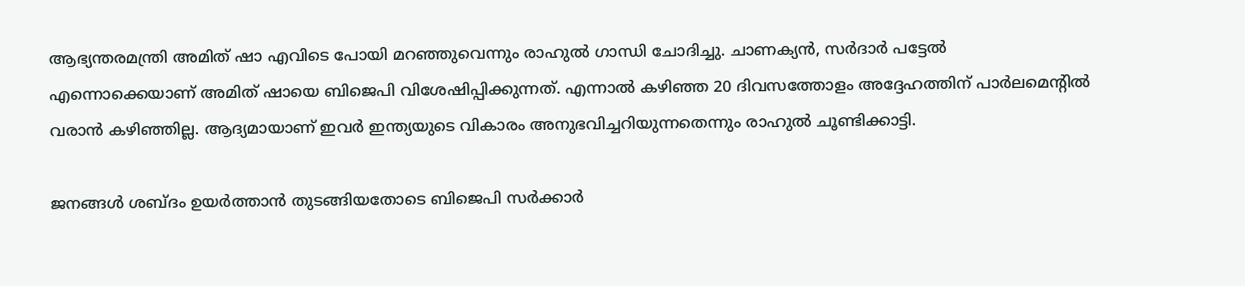ആഭ്യന്തരമന്ത്രി അമിത് ഷാ എവിടെ പോയി മറഞ്ഞുവെന്നും രാഹുല്‍ ഗാന്ധി ചോദിച്ചു. ചാണക്യന്‍, സര്‍ദാര്‍ പട്ടേല്‍ എന്നൊക്കെയാണ് അമിത് ഷായെ ബിജെപി വിശേഷിപ്പിക്കുന്നത്. എന്നാല്‍ കഴിഞ്ഞ 20 ദിവസത്തോളം അദ്ദേഹത്തിന് പാര്‍ലമെന്റില്‍ വരാന്‍ കഴിഞ്ഞില്ല. ആദ്യമായാണ് ഇവര്‍ ഇന്ത്യയുടെ വികാരം അനുഭവിച്ചറിയുന്നതെന്നും രാഹുല്‍ ചൂണ്ടിക്കാട്ടി.

ജനങ്ങള്‍ ശബ്ദം ഉയര്‍ത്താന്‍ തുടങ്ങിയതോടെ ബിജെപി സര്‍ക്കാര്‍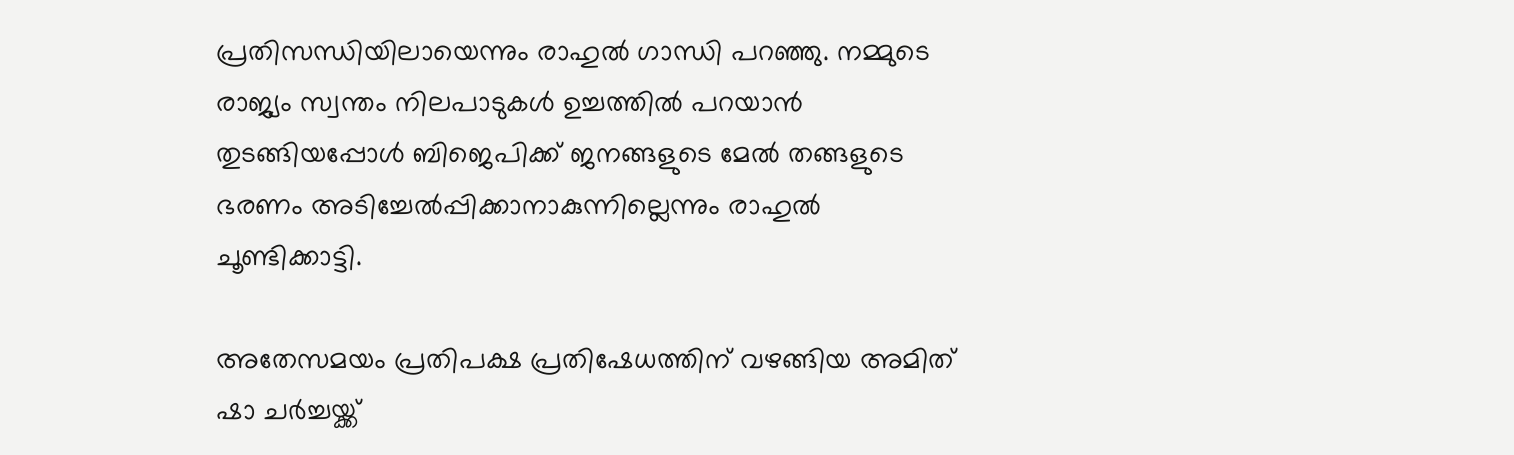പ്രതിസന്ധിയിലായെന്നും രാഹുല്‍ ഗാന്ധി പറഞ്ഞു. നമ്മുടെ രാജ്യം സ്വന്തം നിലപാടുകള്‍ ഉച്ചത്തില്‍ പറയാന്‍ തുടങ്ങിയപ്പോള്‍ ബിജെപിക്ക് ജനങ്ങളുടെ മേല്‍ തങ്ങളുടെ ഭരണം അടിച്ചേല്‍പ്പിക്കാനാകുന്നില്ലെന്നും രാഹുല്‍ ചൂണ്ടിക്കാട്ടി.

അതേസമയം പ്രതിപക്ഷ പ്രതിഷേധത്തിന് വഴങ്ങിയ അമിത് ഷാ ചര്‍ച്ചയ്ക്ക്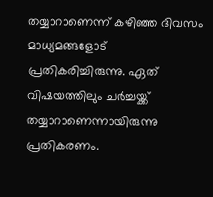തയ്യാറാണെന്ന് കഴിഞ്ഞ ദിവസം മാധ്യമങ്ങളോട് പ്രതികരിച്ചിരുന്നു. ഏത് വിഷയത്തിലും ചര്‍ച്ചയ്ക്ക് തയ്യാറാണെന്നായിരുന്നു പ്രതികരണം.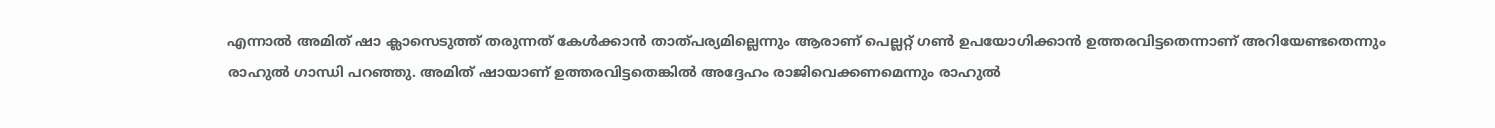എന്നാല്‍ അമിത് ഷാ ക്ലാസെടുത്ത് തരുന്നത് കേള്‍ക്കാന്‍ താത്പര്യമില്ലെന്നും ആരാണ് പെല്ലറ്റ് ഗണ്‍ ഉപയോഗിക്കാന്‍ ഉത്തരവിട്ടതെന്നാണ് അറിയേണ്ടതെന്നും രാഹുല്‍ ഗാന്ധി പറഞ്ഞു. അമിത് ഷായാണ് ഉത്തരവിട്ടതെങ്കില്‍ അദ്ദേഹം രാജിവെക്കണമെന്നും രാഹുല്‍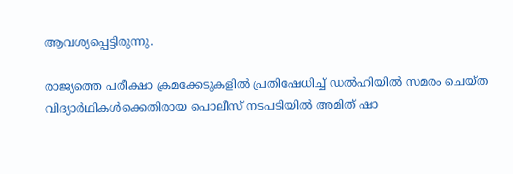ആവശ്യപ്പെട്ടിരുന്നു.

രാജ്യത്തെ പരീക്ഷാ ക്രമക്കേടുകളില്‍ പ്രതിഷേധിച്ച് ഡല്‍ഹിയില്‍ സമരം ചെയ്ത വിദ്യാര്‍ഥികള്‍ക്കെതിരായ പൊലീസ് നടപടിയില്‍ അമിത് ഷാ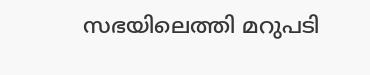സഭയിലെത്തി മറുപടി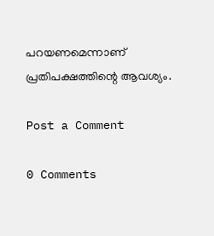പറയണമെന്നാണ് പ്രതിപക്ഷത്തിന്റെ ആവശ്യം.

Post a Comment

0 Comments